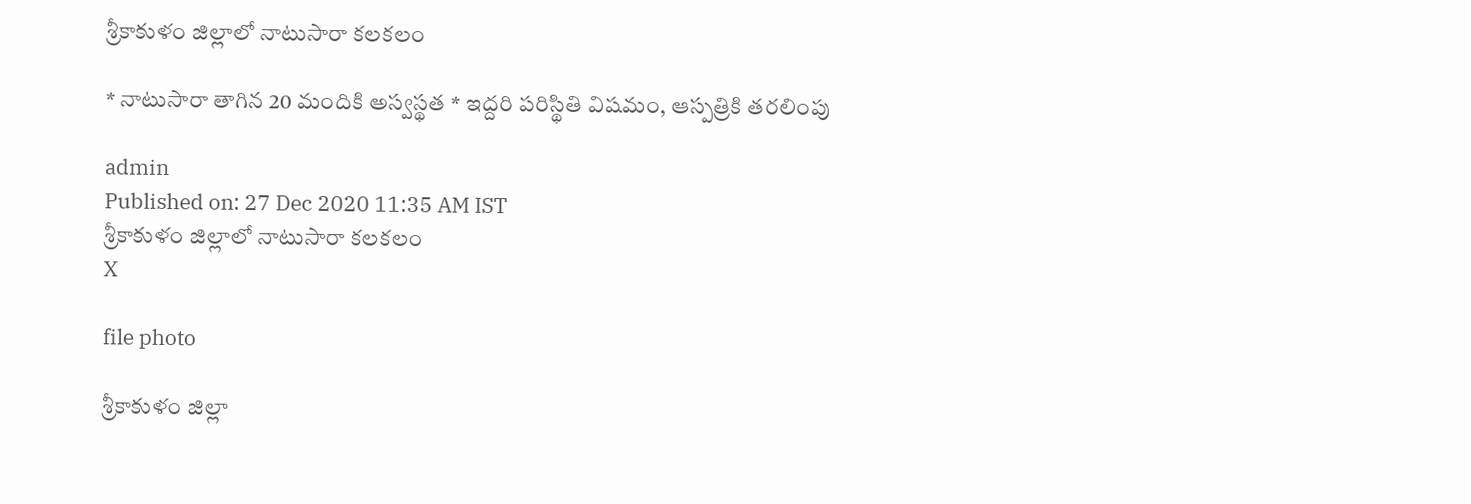శ్రీకాకుళం జిల్లాలో నాటుసారా కలకలం

* నాటుసారా తాగిన 20 మందికి అస్వస్థత * ఇద్దరి పరిస్థితి విషమం, ఆస్పత్రికి తరలింపు

admin
Published on: 27 Dec 2020 11:35 AM IST
శ్రీకాకుళం జిల్లాలో నాటుసారా కలకలం
X

file photo

శ్రీకాకుళం జిల్లా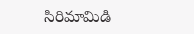సిరిమామిడి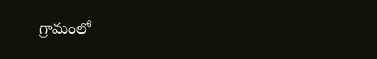గ్రామంలో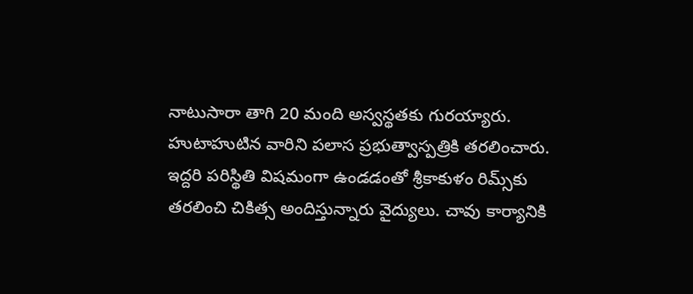నాటుసారా తాగి 20 మంది అస్వస్థతకు గురయ్యారు. హుటాహుటిన వారిని పలాస ప్రభుత్వాస్పత్రికి తరలించారు. ఇద్దరి పరిస్థితి విషమంగా ఉండడంతో శ్రీకాకుళం రిమ్స్‌కు తరలించి చికిత్స అందిస్తున్నారు వైద్యులు. చావు కార్యానికి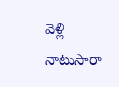వెళ్లి నాటుసారా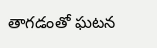తాగడంతో ఘటన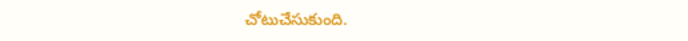చోటుచేసుకుంది.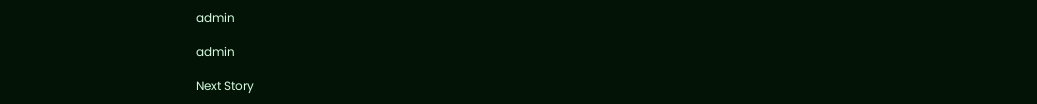admin

admin

Next Story